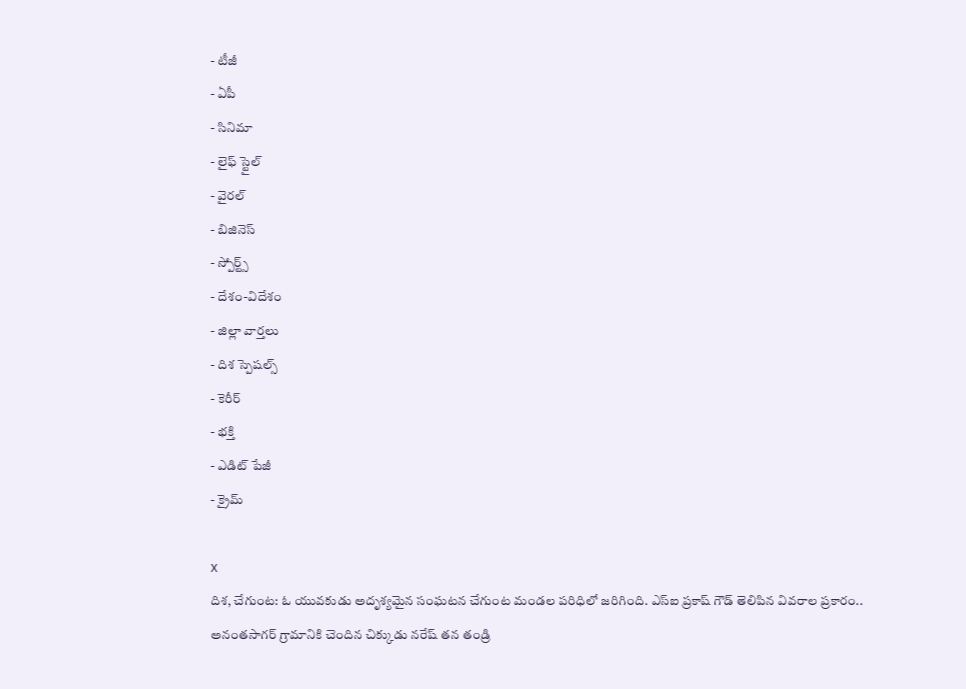- టీజీ
- ఏపీ
- సినిమా
- లైఫ్ స్టైల్
- వైరల్
- బిజినెస్
- స్పోర్ట్స్
- దేశం-విదేశం
- జిల్లా వార్తలు
- దిశ స్పెషల్స్
- కెరీర్
- భక్తి
- ఎడిట్ పేజీ
- క్రైమ్

X
దిశ, చేగుంట: ఓ యువకుడు అదృశ్యమైన సంఘటన చేగుంట మండల పరిధిలో జరిగింది. ఎస్ఐ ప్రకాష్ గౌడ్ తెలిపిన వివరాల ప్రకారం.. అనంతసాగర్ గ్రామానికి చెందిన చిక్కుడు నరేష్ తన తండ్రి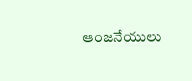ఆంజనేయులు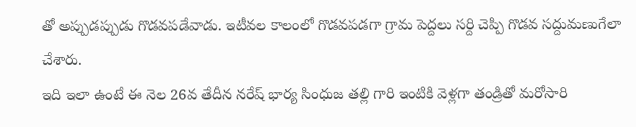తో అప్పుడప్పుడు గొడవపడేవాడు. ఇటీవల కాలంలో గొడవపడగా గ్రామ పెద్దలు సర్ది చెప్పి గొడవ సద్దుమణుగేలా చేశారు.
ఇది ఇలా ఉంటే ఈ నెల 26వ తేదీన నరేష్ భార్య సింధుజ తల్లి గారి ఇంటికి వెళ్లగా తండ్రితో మరోసారి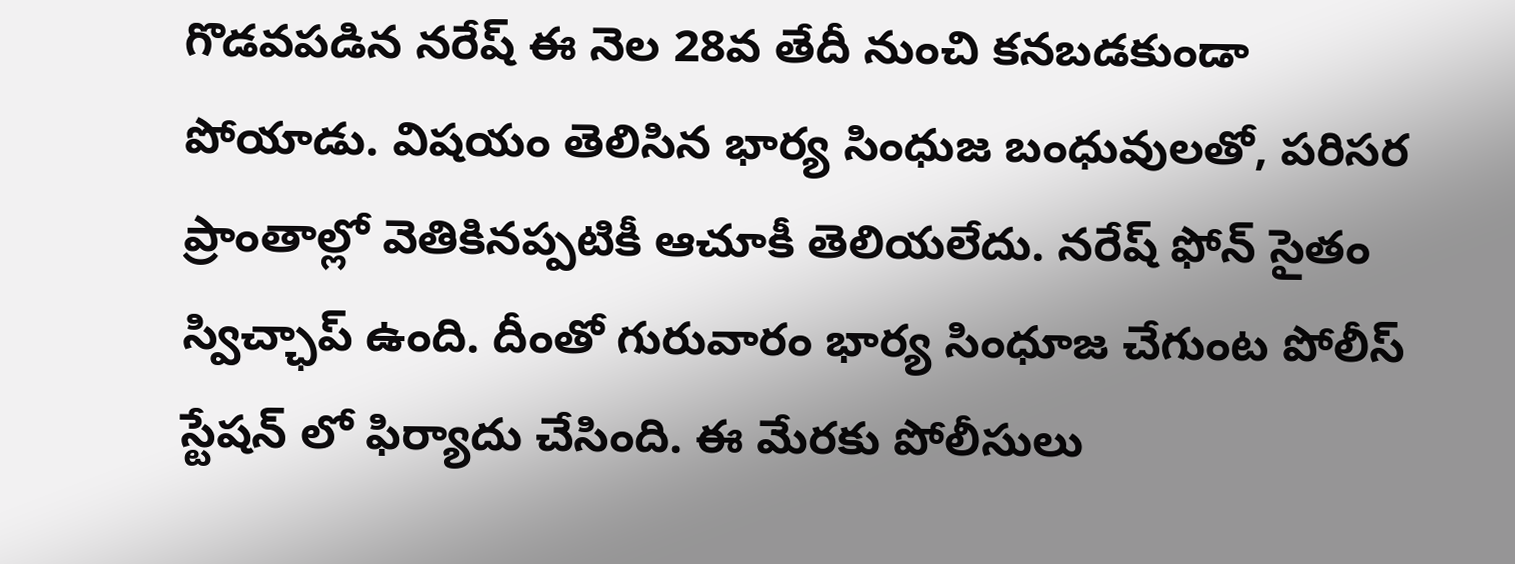గొడవపడిన నరేష్ ఈ నెల 28వ తేదీ నుంచి కనబడకుండా పోయాడు. విషయం తెలిసిన భార్య సింధుజ బంధువులతో, పరిసర ప్రాంతాల్లో వెతికినప్పటికీ ఆచూకీ తెలియలేదు. నరేష్ ఫోన్ సైతం స్విచ్ఛాప్ ఉంది. దీంతో గురువారం భార్య సింధూజ చేగుంట పోలీస్ స్టేషన్ లో ఫిర్యాదు చేసింది. ఈ మేరకు పోలీసులు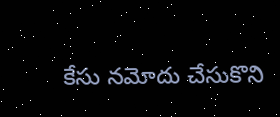కేసు నమోదు చేసుకొని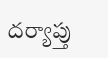దర్యాప్తు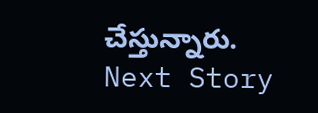చేస్తున్నారు.
Next Story